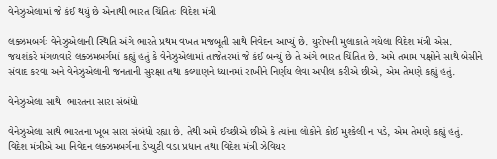વેનેઝુએલામાં જે કંઈ થયું છે એનાથી ભારત ચિંતિતઃ વિદેશ મંત્રી

લક્ઝમબર્ગઃ વેનેઝુએલાની સ્થિતિ અંગે ભારતે પ્રથમ વખત મજબૂતી સાથે નિવેદન આપ્યું છે. યુરોપની મુલાકાતે ગયેલા વિદેશ મંત્રી એસ. જયશંકરે મંગળવારે લક્ઝમબર્ગમાં કહ્યું હતું કે વેનેઝુએલામાં તાજેતરમાં જે કંઈ બન્યું છે તે અંગે ભારત ચિંતિત છે. અમે તમામ પક્ષોને સાથે બેસીને સંવાદ કરવા અને વેનેઝુએલાની જનતાની સુરક્ષા તથા કલ્યાણને ધ્યાનમાં રાખીને નિર્ણય લેવા અપીલ કરીએ છીએ, એમ તેમણે કહ્યું હતું.

વેનેઝુએલા સાથે  ભારતના સારા સંબંધો

વેનેઝુએલા સાથે ભારતના ખૂબ સારા સંબંધો રહ્યા છે. તેથી અમે ઈચ્છીએ છીએ કે ત્યાંના લોકોને કોઈ મુશ્કેલી ન પડે, એમ તેમણે કહ્યું હતું. વિદેશ મંત્રીએ આ નિવેદન લક્ઝમબર્ગના ડેપ્યુટી વડા પ્રધાન તથા વિદેશ મંત્રી ઝેવિયર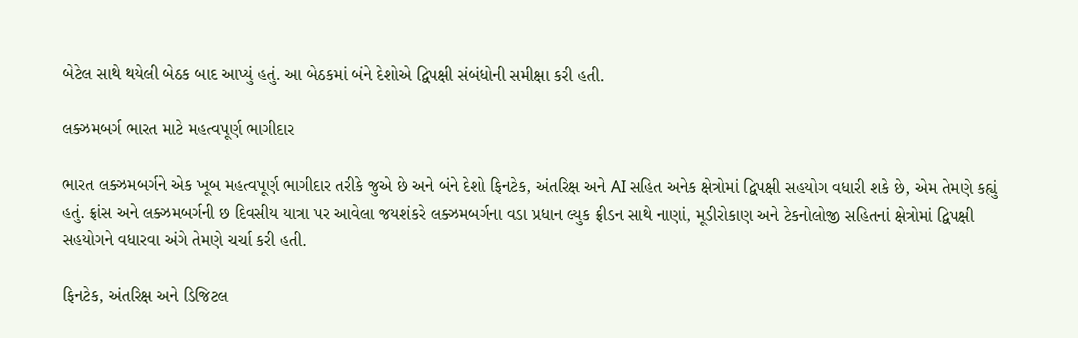બેટેલ સાથે થયેલી બેઠક બાદ આપ્યું હતું. આ બેઠકમાં બંને દેશોએ દ્વિપક્ષી સંબંધોની સમીક્ષા કરી હતી.

લક્ઝમબર્ગ ભારત માટે મહત્વપૂર્ણ ભાગીદાર

ભારત લક્ઝમબર્ગને એક ખૂબ મહત્વપૂર્ણ ભાગીદાર તરીકે જુએ છે અને બંને દેશો ફિનટેક, અંતરિક્ષ અને AI સહિત અનેક ક્ષેત્રોમાં દ્વિપક્ષી સહયોગ વધારી શકે છે, એમ તેમણે કહ્યું હતું. ફ્રાંસ અને લક્ઝમબર્ગની છ દિવસીય યાત્રા પર આવેલા જયશંકરે લક્ઝમબર્ગના વડા પ્રધાન લ્યુક ફ્રીડન સાથે નાણાં, મૂડીરોકાણ અને ટેકનોલોજી સહિતનાં ક્ષેત્રોમાં દ્વિપક્ષી સહયોગને વધારવા અંગે તેમણે ચર્ચા કરી હતી.

ફિનટેક, અંતરિક્ષ અને ડિજિટલ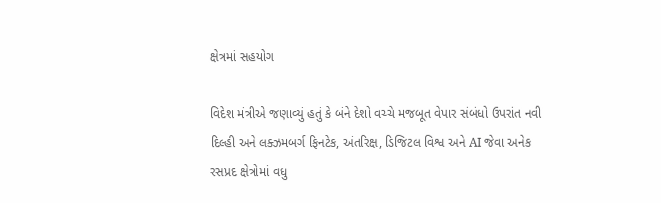ક્ષેત્રમાં સહયોગ

વિદેશ મંત્રીએ જણાવ્યું હતું કે બંને દેશો વચ્ચે મજબૂત વેપાર સંબંધો ઉપરાંત નવી દિલ્હી અને લક્ઝમબર્ગ ફિનટેક, અંતરિક્ષ, ડિજિટલ વિશ્વ અને AI જેવા અનેક રસપ્રદ ક્ષેત્રોમાં વધુ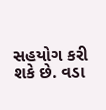સહયોગ કરી શકે છે. વડા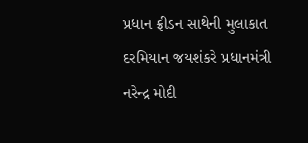પ્રધાન ફ્રીડન સાથેની મુલાકાત દરમિયાન જયશંકરે પ્રધાનમંત્રી નરેન્દ્ર મોદી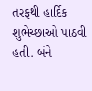તરફથી હાર્દિક શુભેચ્છાઓ પાઠવી હતી. બંને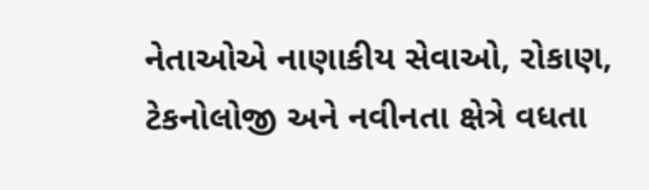નેતાઓએ નાણાકીય સેવાઓ, રોકાણ, ટેકનોલોજી અને નવીનતા ક્ષેત્રે વધતા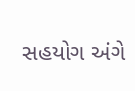સહયોગ અંગે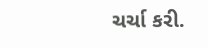ચર્ચા કરી.